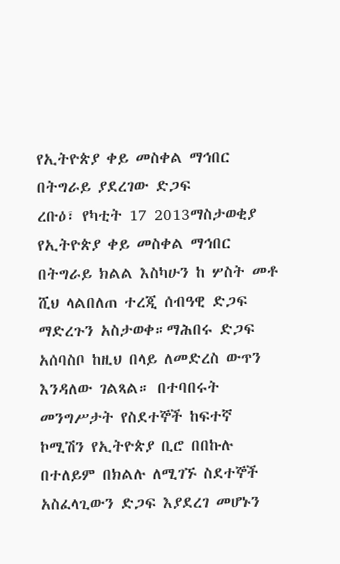የኢትዮጵያ ቀይ መስቀል ማኅበር በትግራይ ያደረገው ድጋፍ
ረቡዕ፣ የካቲት 17 2013ማስታወቂያ
የኢትዮጵያ ቀይ መስቀል ማኅበር በትግራይ ክልል እስካሁን ከ ሦስት መቶ ሺህ ላልበለጠ ተረጂ ሰብዓዊ ድጋፍ ማድረጉን አስታወቀ።ማሕበሩ ድጋፍ አሰባስቦ ከዚህ በላይ ለመድረስ ውጥን እንዳለው ገልጻል። በተባበሩት መንግሥታት የስደተኞች ከፍተኛ ኮሚሽን የኢትዮጵያ ቢሮ በበኩሉ በተለይም በክልሉ ለሚገኙ ስደተኞች አስፈላጊውን ድጋፍ እያደረገ መሆኑን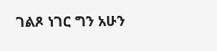ገልጾ ነገር ግን አሁን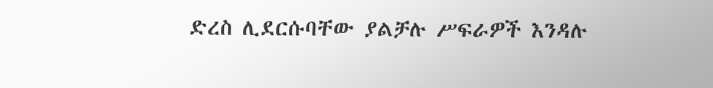ድረስ ሊደርሱባቸው ያልቻሉ ሥፍራዎች እንዳሉ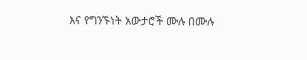እና የግንኙነት አውታሮች ሙሉ በሙሉ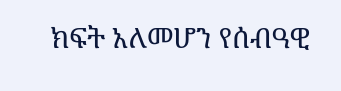ክፍት አለመሆን የሰብዓዊ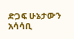ድጋፍ ሁኔታውን አሳሳቢ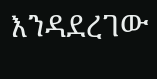እንዳደረገው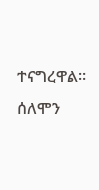ተናግረዋል።
ሰለሞን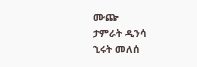ሙጬ
ታምራት ዲንሳ
ኂሩት መለሰ